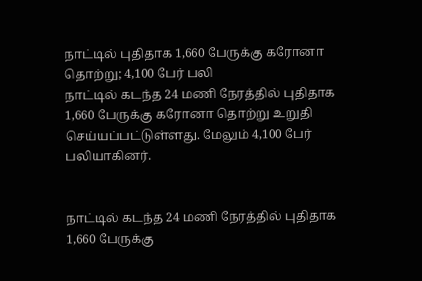நாட்டில் புதிதாக 1,660 பேருக்கு கரோனா தொற்று; 4,100 பேர் பலி
நாட்டில் கடந்த 24 மணி நேரத்தில் புதிதாக 1,660 பேருக்கு கரோனா தொற்று உறுதி செய்யப்பட்டுள்ளது. மேலும் 4,100 பேர் பலியாகினர்.


நாட்டில் கடந்த 24 மணி நேரத்தில் புதிதாக 1,660 பேருக்கு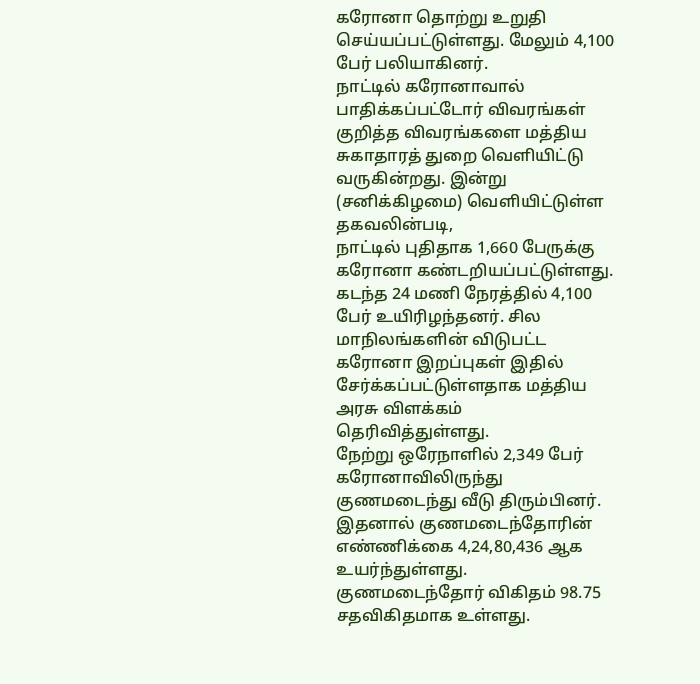கரோனா தொற்று உறுதி செய்யப்பட்டுள்ளது. மேலும் 4,100 பேர் பலியாகினர்.
நாட்டில் கரோனாவால் பாதிக்கப்பட்டோர் விவரங்கள் குறித்த விவரங்களை மத்திய சுகாதாரத் துறை வெளியிட்டு வருகின்றது. இன்று (சனிக்கிழமை) வெளியிட்டுள்ள தகவலின்படி,
நாட்டில் புதிதாக 1,660 பேருக்கு கரோனா கண்டறியப்பட்டுள்ளது.
கடந்த 24 மணி நேரத்தில் 4,100 பேர் உயிரிழந்தனர். சில மாநிலங்களின் விடுபட்ட கரோனா இறப்புகள் இதில் சேர்க்கப்பட்டுள்ளதாக மத்திய அரசு விளக்கம் தெரிவித்துள்ளது.
நேற்று ஒரேநாளில் 2,349 பேர் கரோனாவிலிருந்து குணமடைந்து வீடு திரும்பினர். இதனால் குணமடைந்தோரின் எண்ணிக்கை 4,24,80,436 ஆக உயர்ந்துள்ளது. குணமடைந்தோர் விகிதம் 98.75 சதவிகிதமாக உள்ளது.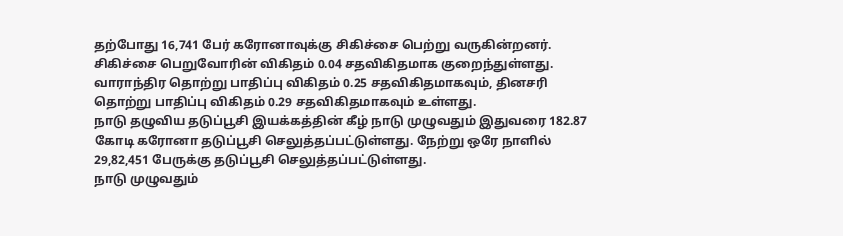தற்போது 16,741 பேர் கரோனாவுக்கு சிகிச்சை பெற்று வருகின்றனர். சிகிச்சை பெறுவோரின் விகிதம் 0.04 சதவிகிதமாக குறைந்துள்ளது.
வாராந்திர தொற்று பாதிப்பு விகிதம் 0.25 சதவிகிதமாகவும், தினசரி தொற்று பாதிப்பு விகிதம் 0.29 சதவிகிதமாகவும் உள்ளது.
நாடு தழுவிய தடுப்பூசி இயக்கத்தின் கீழ் நாடு முழுவதும் இதுவரை 182.87 கோடி கரோனா தடுப்பூசி செலுத்தப்பட்டுள்ளது. நேற்று ஒரே நாளில் 29,82,451 பேருக்கு தடுப்பூசி செலுத்தப்பட்டுள்ளது.
நாடு முழுவதும்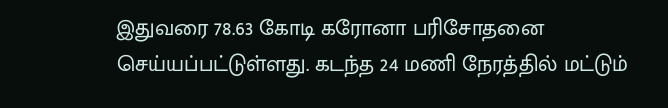இதுவரை 78.63 கோடி கரோனா பரிசோதனை செய்யப்பட்டுள்ளது. கடந்த 24 மணி நேரத்தில் மட்டும்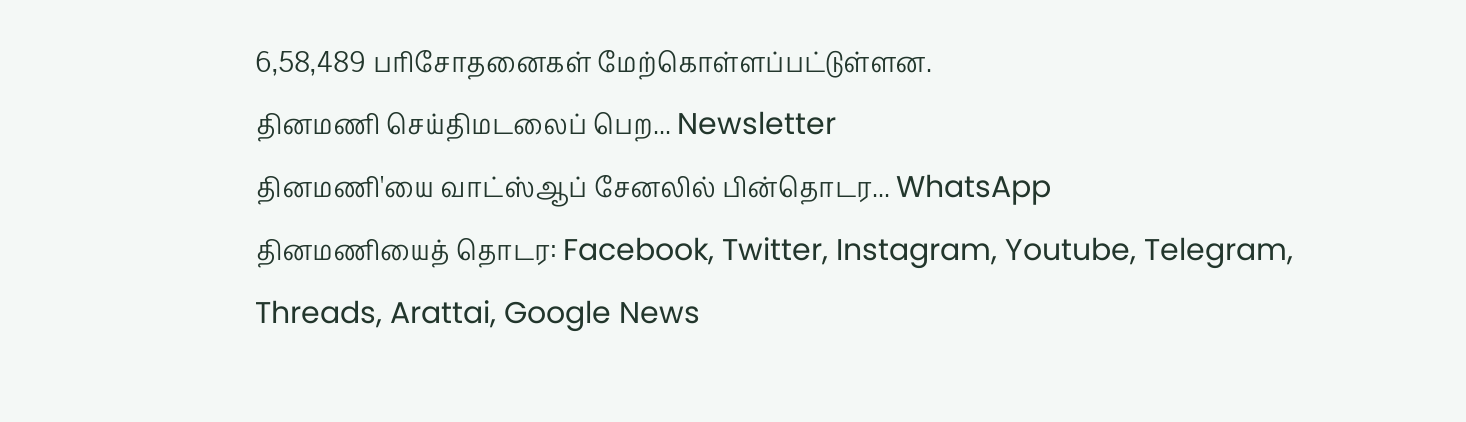6,58,489 பரிசோதனைகள் மேற்கொள்ளப்பட்டுள்ளன.
தினமணி செய்திமடலைப் பெற... Newsletter
தினமணி'யை வாட்ஸ்ஆப் சேனலில் பின்தொடர... WhatsApp
தினமணியைத் தொடர: Facebook, Twitter, Instagram, Youtube, Telegram, Threads, Arattai, Google News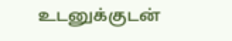உடனுக்குடன்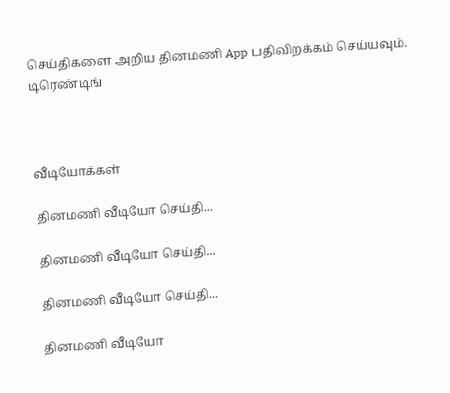செய்திகளை அறிய தினமணி App பதிவிறக்கம் செய்யவும்.
டிரெண்டிங்



வீடியோக்கள்

தினமணி வீடியோ செய்தி...

தினமணி வீடியோ செய்தி...

தினமணி வீடியோ செய்தி...

தினமணி வீடியோ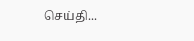செய்தி...